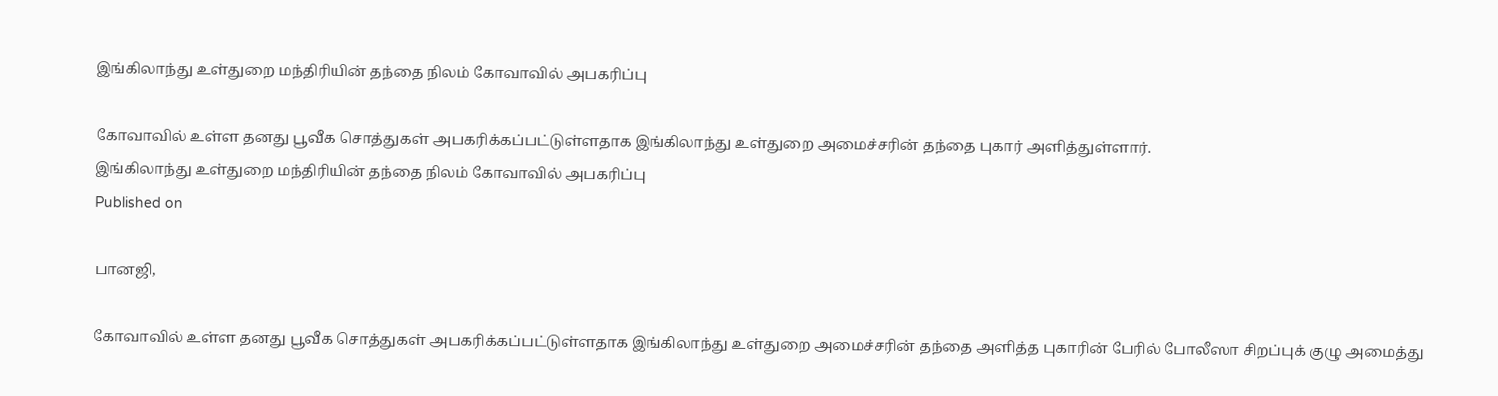இங்கிலாந்து உள்துறை மந்திரியின் தந்தை நிலம் கோவாவில் அபகரிப்பு

கோவாவில் உள்ள தனது பூவீக சொத்துகள் அபகரிக்கப்பட்டுள்ளதாக இங்கிலாந்து உள்துறை அமைச்சரின் தந்தை புகார் அளித்துள்ளார்.
இங்கிலாந்து உள்துறை மந்திரியின் தந்தை நிலம் கோவாவில் அபகரிப்பு
Published on

பானஜி,

கோவாவில் உள்ள தனது பூவீக சொத்துகள் அபகரிக்கப்பட்டுள்ளதாக இங்கிலாந்து உள்துறை அமைச்சரின் தந்தை அளித்த புகாரின் பேரில் போலீஸா சிறப்புக் குழு அமைத்து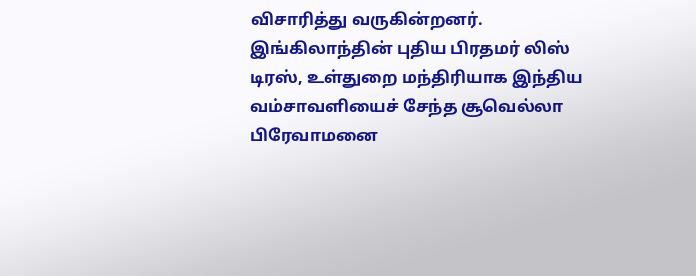விசாரித்து வருகின்றனர். இங்கிலாந்தின் புதிய பிரதமர் லிஸ் டிரஸ், உள்துறை மந்திரியாக இந்திய வம்சாவளியைச் சேந்த சூவெல்லா பிரேவாமனை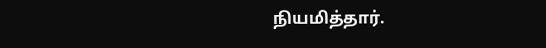நியமித்தார்.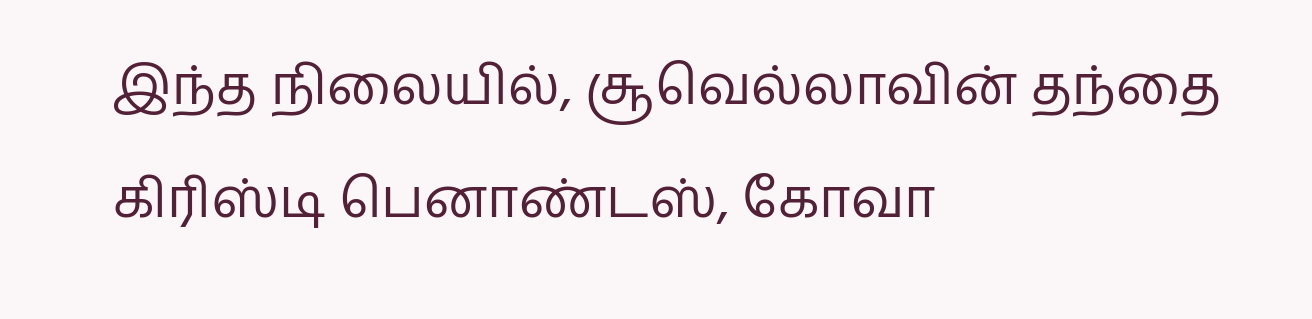இந்த நிலையில், சூவெல்லாவின் தந்தை கிரிஸ்டி பெனாண்டஸ், கோவா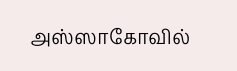அஸ்ஸாகோவில்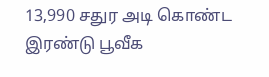13,990 சதுர அடி கொண்ட இரண்டு பூவீக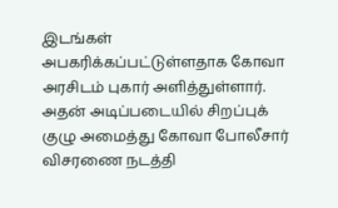இடங்கள் அபகரிக்கப்பட்டுள்ளதாக கோவா அரசிடம் புகார் அளித்துள்ளார். அதன் அடிப்படையில் சிறப்புக் குழு அமைத்து கோவா போலீசார் விசரணை நடத்தி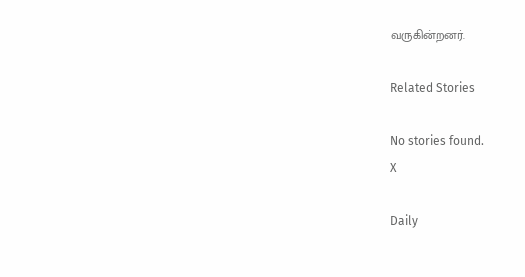வருகின்றனர்.

Related Stories

No stories found.
X

Daily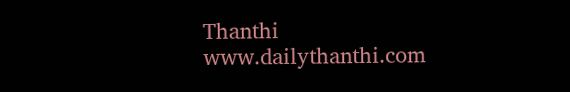Thanthi
www.dailythanthi.com